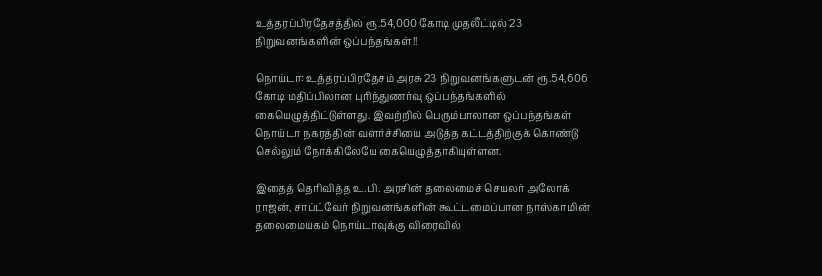உத்தரப்பிரதேசத்தில் ரூ.54,000 கோடி முதலீட்டில் 23 நிறுவனங்களின் ஒப்பந்தங்கள்!!

நொய்டா: உத்தரப்பிரதேசம் அரசு 23 நிறுவனங்களுடன் ரூ.54,606 கோடி மதிப்பிலான புரிந்துணர்வு ஒப்பந்தங்களில் கையெழுத்திட்டுள்ளது. இவற்றில் பெரும்பாலான ஒப்பந்தங்கள் நொய்டா நகரத்தின் வளர்ச்சியை அடுத்த கட்டத்திற்குக் கொண்டு செல்லும் நோக்கிலேயே கையெழுத்தாகியுள்ளன.

இதைத் தெரிவித்த உ.பி. அரசின் தலைமைச் செயலர் அலோக் ராஜன், சாப்ட்வேர் நிறுவனங்களின் கூட்டமைப்பான நாஸ்காமின் தலைமையகம் நொய்டாவுக்கு விரைவில்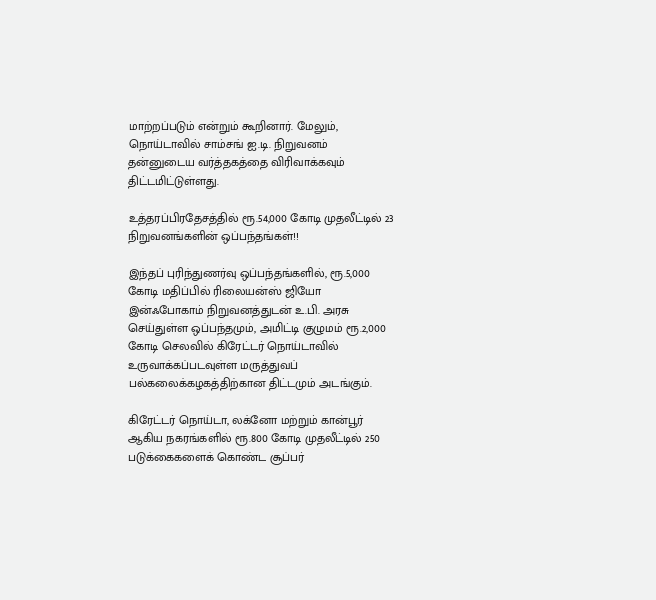மாற்றப்படும் என்றும் கூறினார். மேலும், நொய்டாவில் சாம்சங் ஐ.டி. நிறுவனம் தன்னுடைய வர்த்தகத்தை விரிவாக்கவும் திட்டமிட்டுள்ளது.

உத்தரப்பிரதேசத்தில் ரூ.54,000 கோடி முதலீட்டில் 23 நிறுவனங்களின் ஒப்பந்தங்கள்!!

இந்தப் புரிந்துணர்வு ஒப்பந்தங்களில், ரூ.5,000 கோடி மதிப்பில் ரிலையன்ஸ் ஜியோ இன்ஃபோகாம் நிறுவனத்துடன் உ.பி. அரசு செய்துள்ள ஒப்பந்தமும், அமிட்டி குழுமம் ரூ.2,000 கோடி செலவில் கிரேட்டர் நொய்டாவில் உருவாக்கப்படவுள்ள மருத்துவப் பல்கலைக்கழகத்திற்கான திட்டமும் அடங்கும்.

கிரேட்டர் நொய்டா, லக்னோ மற்றும் கான்பூர் ஆகிய நகரங்களில் ரூ.800 கோடி முதலீட்டில் 250 படுக்கைகளைக் கொண்ட சூப்பர்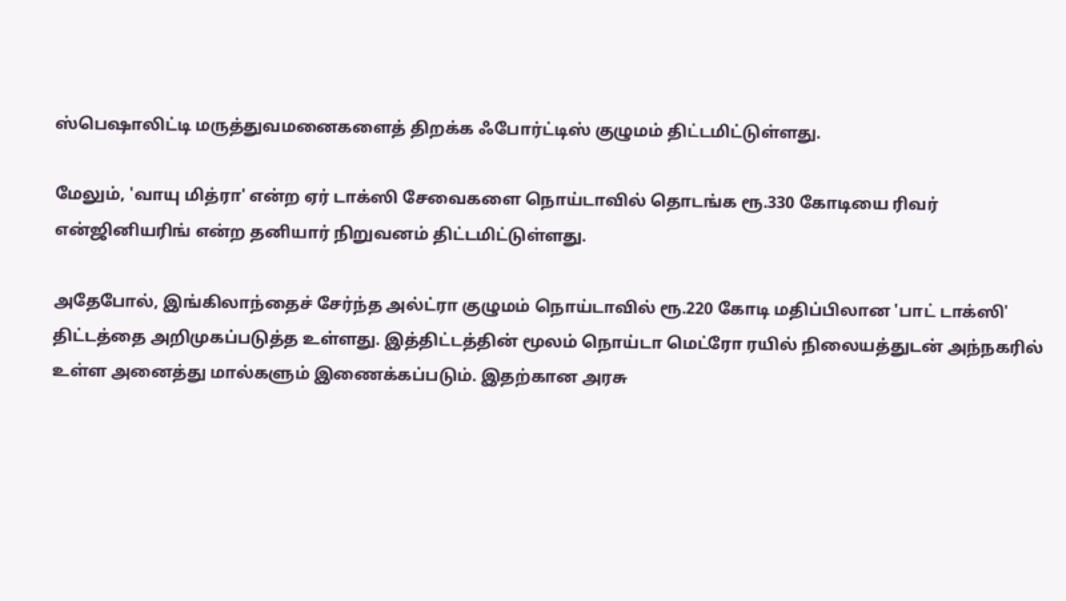ஸ்பெஷாலிட்டி மருத்துவமனைகளைத் திறக்க ஃபோர்ட்டிஸ் குழுமம் திட்டமிட்டுள்ளது.

மேலும், 'வாயு மித்ரா' என்ற ஏர் டாக்ஸி சேவைகளை நொய்டாவில் தொடங்க ரூ.330 கோடியை ரிவர் என்ஜினியரிங் என்ற தனியார் நிறுவனம் திட்டமிட்டுள்ளது.

அதேபோல், இங்கிலாந்தைச் சேர்ந்த அல்ட்ரா குழுமம் நொய்டாவில் ரூ.220 கோடி மதிப்பிலான 'பாட் டாக்ஸி' திட்டத்தை அறிமுகப்படுத்த உள்ளது. இத்திட்டத்தின் மூலம் நொய்டா மெட்ரோ ரயில் நிலையத்துடன் அந்நகரில் உள்ள அனைத்து மால்களும் இணைக்கப்படும். இதற்கான அரசு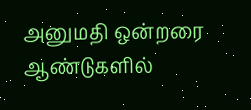அனுமதி ஒன்றரை ஆண்டுகளில்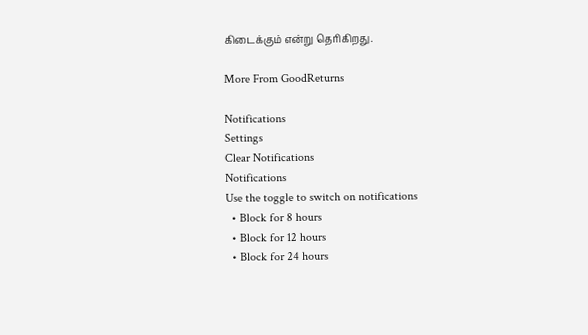கிடைக்கும் என்று தெரிகிறது.

More From GoodReturns

Notifications
Settings
Clear Notifications
Notifications
Use the toggle to switch on notifications
  • Block for 8 hours
  • Block for 12 hours
  • Block for 24 hours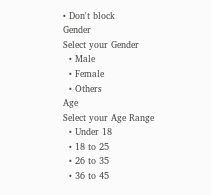• Don't block
Gender
Select your Gender
  • Male
  • Female
  • Others
Age
Select your Age Range
  • Under 18
  • 18 to 25
  • 26 to 35
  • 36 to 45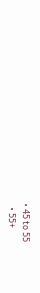• 45 to 55
  • 55+